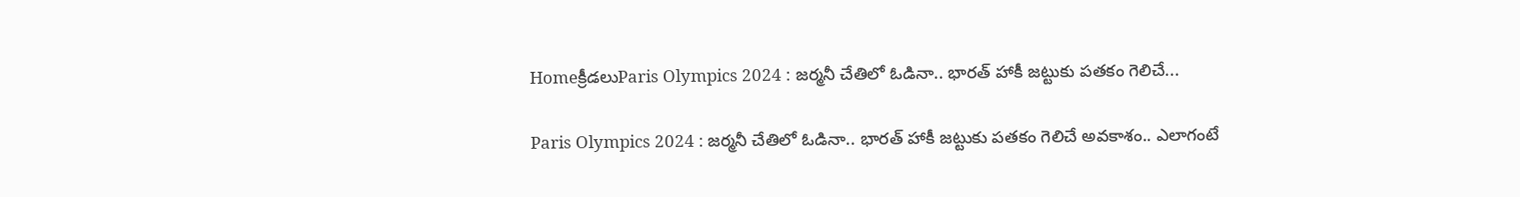Homeక్రీడలుParis Olympics 2024 : జర్మనీ చేతిలో ఓడినా.. భారత్ హాకీ జట్టుకు పతకం గెలిచే...

Paris Olympics 2024 : జర్మనీ చేతిలో ఓడినా.. భారత్ హాకీ జట్టుకు పతకం గెలిచే అవకాశం.. ఎలాగంటే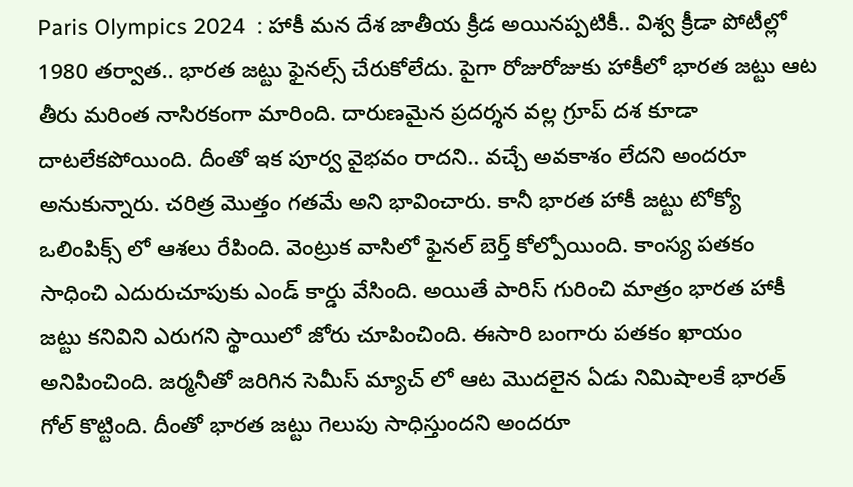Paris Olympics 2024  : హాకీ మన దేశ జాతీయ క్రీడ అయినప్పటికీ.. విశ్వ క్రీడా పోటీల్లో 1980 తర్వాత.. భారత జట్టు ఫైనల్స్ చేరుకోలేదు. పైగా రోజురోజుకు హాకీలో భారత జట్టు ఆట తీరు మరింత నాసిరకంగా మారింది. దారుణమైన ప్రదర్శన వల్ల గ్రూప్ దశ కూడా దాటలేకపోయింది. దీంతో ఇక పూర్వ వైభవం రాదని.. వచ్చే అవకాశం లేదని అందరూ అనుకున్నారు. చరిత్ర మొత్తం గతమే అని భావించారు. కానీ భారత హాకీ జట్టు టోక్యో ఒలింపిక్స్ లో ఆశలు రేపింది. వెంట్రుక వాసిలో ఫైనల్ బెర్త్ కోల్పోయింది. కాంస్య పతకం సాధించి ఎదురుచూపుకు ఎండ్ కార్డు వేసింది. అయితే పారిస్ గురించి మాత్రం భారత హాకీ జట్టు కనివిని ఎరుగని స్థాయిలో జోరు చూపించింది. ఈసారి బంగారు పతకం ఖాయం అనిపించింది. జర్మనీతో జరిగిన సెమీస్ మ్యాచ్ లో ఆట మొదలైన ఏడు నిమిషాలకే భారత్ గోల్ కొట్టింది. దీంతో భారత జట్టు గెలుపు సాధిస్తుందని అందరూ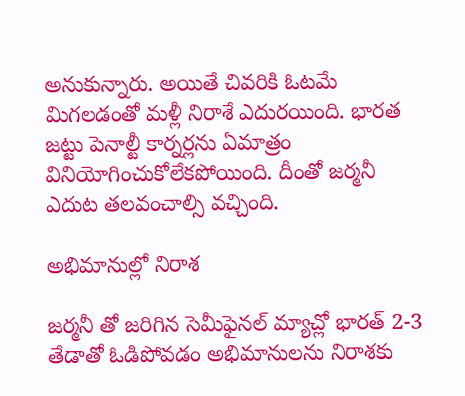అనుకున్నారు. అయితే చివరికి ఓటమే మిగలడంతో మళ్లీ నిరాశే ఎదురయింది. భారత జట్టు పెనాల్టీ కార్నర్లను ఏమాత్రం వినియోగించుకోలేకపోయింది. దీంతో జర్మనీ ఎదుట తలవంచాల్సి వచ్చింది.

అభిమానుల్లో నిరాశ

జర్మనీ తో జరిగిన సెమీఫైనల్ మ్యాచ్లో భారత్ 2-3 తేడాతో ఓడిపోవడం అభిమానులను నిరాశకు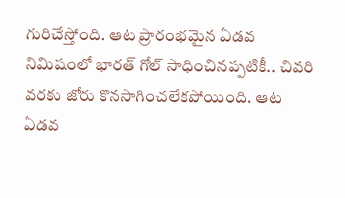గురిచేస్తోంది. ఆట ప్రారంభమైన ఏడవ నిమిషంలో భారత్ గోల్ సాధించినప్పటికీ.. చివరి వరకు జోరు కొనసాగించలేకపోయింది. ఆట ఏడవ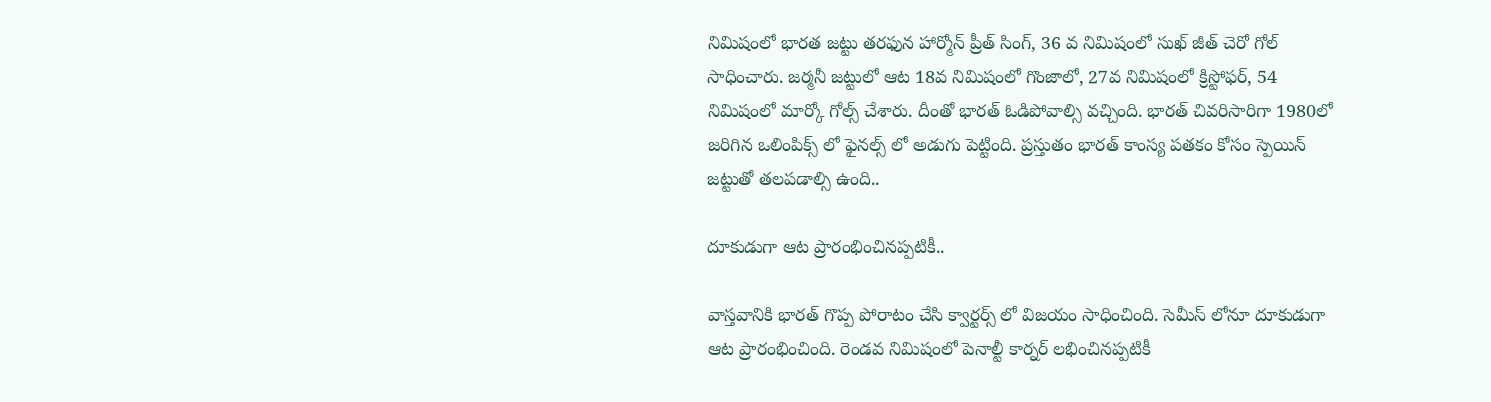నిమిషంలో భారత జట్టు తరఫున హార్మోన్ ప్రీత్ సింగ్, 36 వ నిమిషంలో సుఖ్ జీత్ చెరో గోల్ సాధించారు. జర్మనీ జట్టులో ఆట 18వ నిమిషంలో గొంజాలో, 27వ నిమిషంలో క్రిస్టోఫర్, 54 నిమిషంలో మార్కో గోల్స్ చేశారు. దీంతో భారత్ ఓడిపోవాల్సి వచ్చింది. భారత్ చివరిసారిగా 1980లో జరిగిన ఒలింపిక్స్ లో ఫైనల్స్ లో అడుగు పెట్టింది. ప్రస్తుతం భారత్ కాంస్య పతకం కోసం స్పెయిన్ జట్టుతో తలపడాల్సి ఉంది..

దూకుడుగా ఆట ప్రారంభించినప్పటికీ..

వాస్తవానికి భారత్ గొప్ప పోరాటం చేసి క్వార్టర్స్ లో విజయం సాధించింది. సెమీస్ లోనూ దూకుడుగా ఆట ప్రారంభించింది. రెండవ నిమిషంలో పెనాల్టీ కార్నర్ లభించినప్పటికీ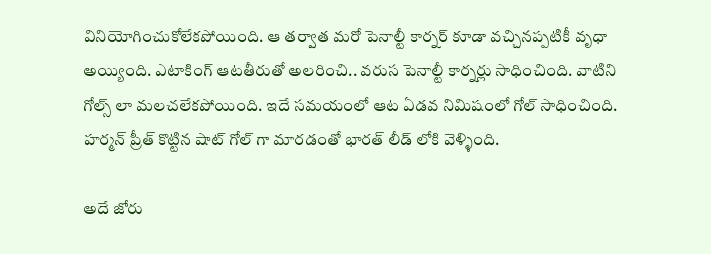వినియోగించుకోలేకపోయింది. ఆ తర్వాత మరో పెనాల్టీ కార్నర్ కూడా వచ్చినప్పటికీ వృధా అయ్యింది. ఎటాకింగ్ ఆటతీరుతో అలరించి.. వరుస పెనాల్టీ కార్నర్లు సాధించింది. వాటిని గోల్స్ లా మలచలేకపోయింది. ఇదే సమయంలో ఆట ఏడవ నిమిషంలో గోల్ సాధించింది. హర్మన్ ప్రీత్ కొట్టిన షాట్ గోల్ గా మారడంతో భారత్ లీడ్ లోకి వెళ్ళింది.

అదే జోరు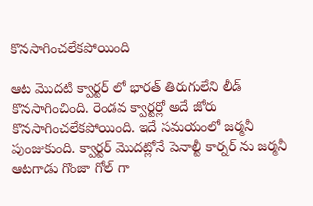కొనసాగించలేకపోయింది

ఆట మొదటి క్వార్టర్ లో భారత్ తిరుగులేని లీడ్ కొనసాగించింది. రెండవ క్వార్టర్లో అదే జోరు కొనసాగించలేకపోయింది. ఇదే సమయంలో జర్మనీ పుంజుకుంది. క్వార్టర్ మొదట్లోనే పెనాల్టీ కార్నర్ ను జర్మనీ ఆటగాడు గొంజా గోల్ గా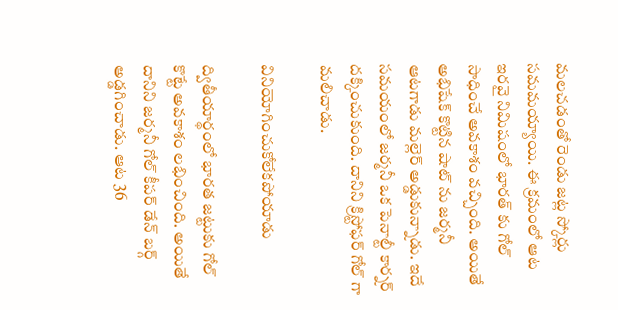మలచడంతో రెండు జట్ల స్కోర్లు సమమయ్యాయి. ఈ క్రమంలో ఆట ఇరవై నిమిషంలో భారత్ కు గోల్ సాధించే అవకాశం వచ్చింది. అయితే అభిషేక్ కొట్టిన షాట్ ను జర్మనీ ఆటగాడు మల్లెర్ అడ్డుకున్నాడు. ఇదే సమయంలో జర్మనీ ఒక పెనాల్టీ కార్నర్ దక్కించుకుంది. దానిని క్రిస్టోఫర్ గోల్ గా మలిచాడు.

వినియోగించుకోలేకపోయాడు

ద్వితీయార్థంలో భారత జట్టుకు గోల్ కొట్టే అవకాశం లభించింది. అయితే దానిని జర్మనీ గోల్ కీపర్ డేన్ బర్గ్ అడ్డగించాడు. ఆట 36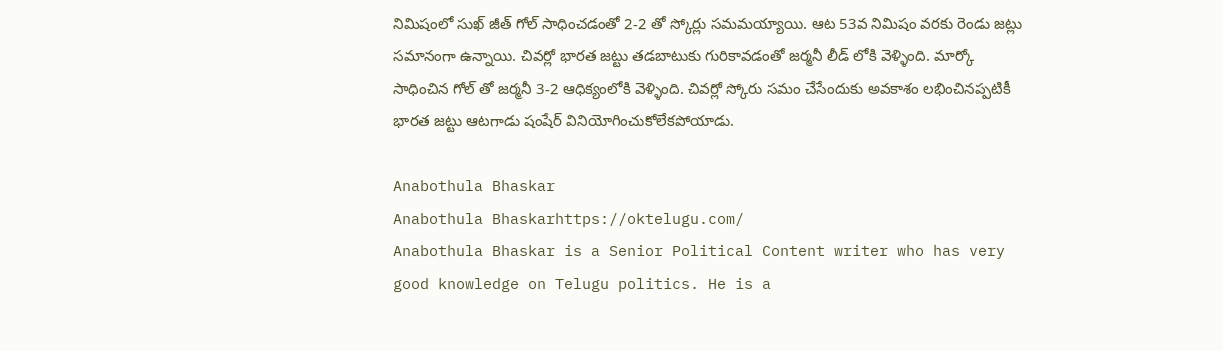నిమిషంలో సుఖ్ జీత్ గోల్ సాధించడంతో 2-2 తో స్కోర్లు సమమయ్యాయి. ఆట 53వ నిమిషం వరకు రెండు జట్లు సమానంగా ఉన్నాయి. చివర్లో భారత జట్టు తడబాటుకు గురికావడంతో జర్మనీ లీడ్ లోకి వెళ్ళింది. మార్కో సాధించిన గోల్ తో జర్మనీ 3-2 ఆధిక్యంలోకి వెళ్ళింది. చివర్లో స్కోరు సమం చేసేందుకు అవకాశం లభించినప్పటికీ భారత జట్టు ఆటగాడు షంషేర్ వినియోగించుకోలేకపోయాడు.

Anabothula Bhaskar
Anabothula Bhaskarhttps://oktelugu.com/
Anabothula Bhaskar is a Senior Political Content writer who has very good knowledge on Telugu politics. He is a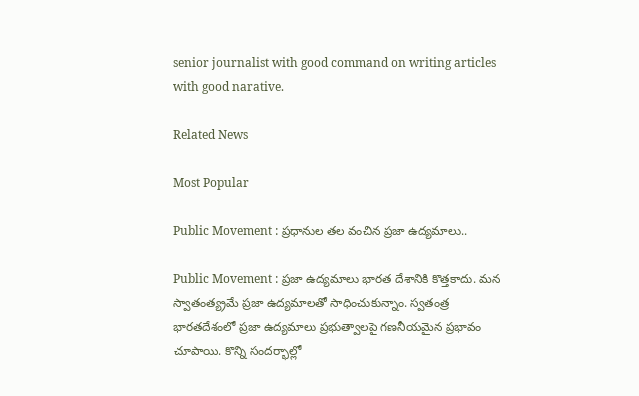senior journalist with good command on writing articles with good narative.

Related News

Most Popular

Public Movement : ప్రధానుల తల వంచిన ప్రజా ఉద్యమాలు..

Public Movement : ప్రజా ఉద్యమాలు భారత దేశానికి కొత్తకాదు. మన స్వాతంత్య్రమే ప్రజా ఉద్యమాలతో సాధించుకున్నాం. స్వతంత్ర భారతదేశంలో ప్రజా ఉద్యమాలు ప్రభుత్వాలపై గణనీయమైన ప్రభావం చూపాయి. కొన్ని సందర్భాల్లో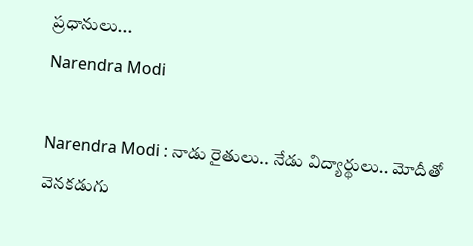ప్రధానులు...
Narendra Modi

Narendra Modi : నాడు రైతులు.. నేడు విద్యార్థులు.. మోదీతో వెనకడుగు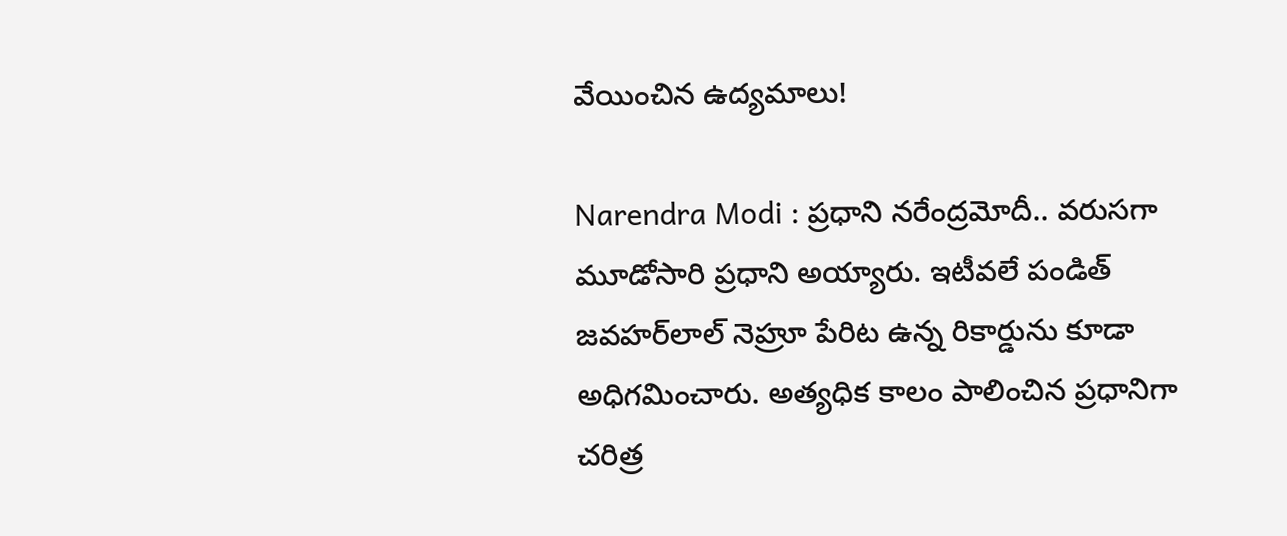వేయించిన ఉద్యమాలు!

Narendra Modi : ప్రధాని నరేంద్రమోదీ.. వరుసగా మూడోసారి ప్రధాని అయ్యారు. ఇటీవలే పండిత్‌ జవహర్‌లాల్‌ నెహ్రూ పేరిట ఉన్న రికార్డును కూడా అధిగమించారు. అత్యధిక కాలం పాలించిన ప్రధానిగా చరిత్ర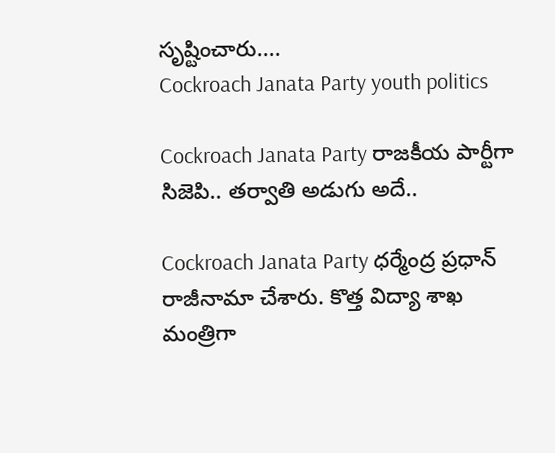సృష్టించారు....
Cockroach Janata Party youth politics

Cockroach Janata Party రాజకీయ పార్టీగా సిజెపి.. తర్వాతి అడుగు అదే..

Cockroach Janata Party ధర్మేంద్ర ప్రధాన్ రాజీనామా చేశారు. కొత్త విద్యా శాఖ మంత్రిగా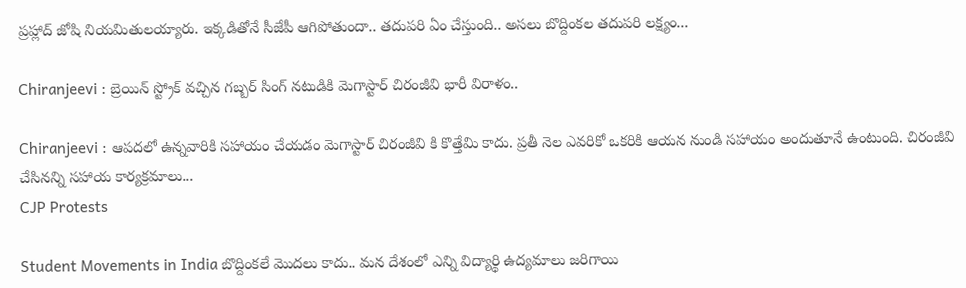ప్రహ్లాద్ జోషి నియమితులయ్యారు. ఇక్కడితోనే సీజేపీ ఆగిపోతుందా.. తదుపరి ఏం చేస్తుంది.. అసలు బొద్దింకల తదుపరి లక్ష్యం...

Chiranjeevi : బ్రెయిన్ స్ట్రోక్ వచ్చిన గబ్బర్ సింగ్ నటుడికి మెగాస్టార్ చిరంజీవి భారీ విరాళం..

Chiranjeevi : ఆపదలో ఉన్నవారికి సహాయం చేయడం మెగాస్టార్ చిరంజీవి కి కొత్తేమి కాదు. ప్రతీ నెల ఎవరికో ఒకరికి ఆయన నుండి సహాయం అందుతూనే ఉంటుంది. చిరంజీవి చేసినన్ని సహాయ కార్యక్రమాలు...
CJP Protests

Student Movements in India బొద్దింకలే మొదలు కాదు.. మన దేశంలో ఎన్ని విద్యార్థి ఉద్యమాలు జరిగాయి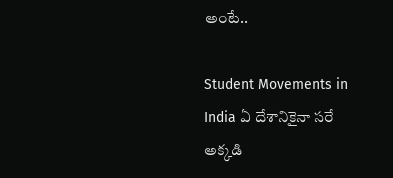అంటే..

Student Movements in India ఏ దేశానికైనా సరే అక్కడి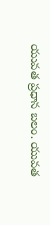యువత ప్రధాన బలం. యువత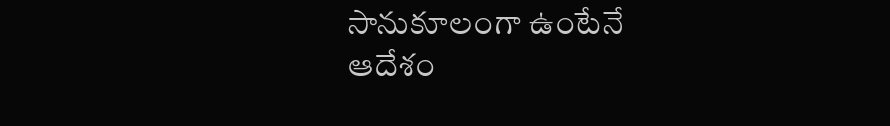సానుకూలంగా ఉంటేనే ఆదేశం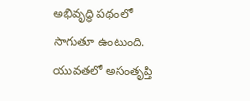అభివృద్ధి పథంలో సాగుతూ ఉంటుంది. యువతలో అసంతృప్తి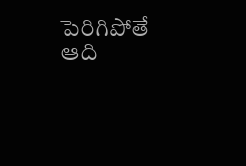పెరిగిపోతే ఆది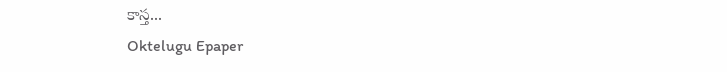కాస్త...
Oktelugu Epaper